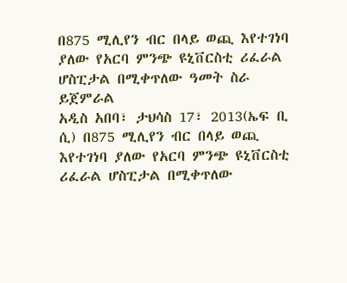በ875 ሚሊየን ብር በላይ ወጪ እየተገነባ ያለው የአርባ ምንጭ ዩኒቨርስቲ ሪፈራል ሆስፒታል በሚቀጥለው ዓመት ስራ ይጀምራል
አዲስ አበባ፣ ታህሳስ 17፣ 2013(ኤፍ ቢ ሲ) በ875 ሚሊየን ብር በላይ ወጪ እየተገነባ ያለው የአርባ ምንጭ ዩኒቨርስቲ ሪፈራል ሆስፒታል በሚቀጥለው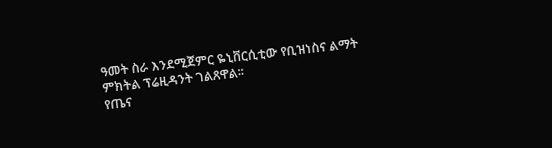ዓመት ስራ እንደሚጀምር ዬኒቨርሲቲው የቢዝነስና ልማት ምክትል ፕሬዚዳንት ገልጸዋል፡፡
የጤና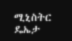ሚኒስትር ዴኤታ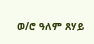ወ/ሮ ዓለም ጸሃይ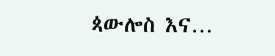ጳውሎስ እና…